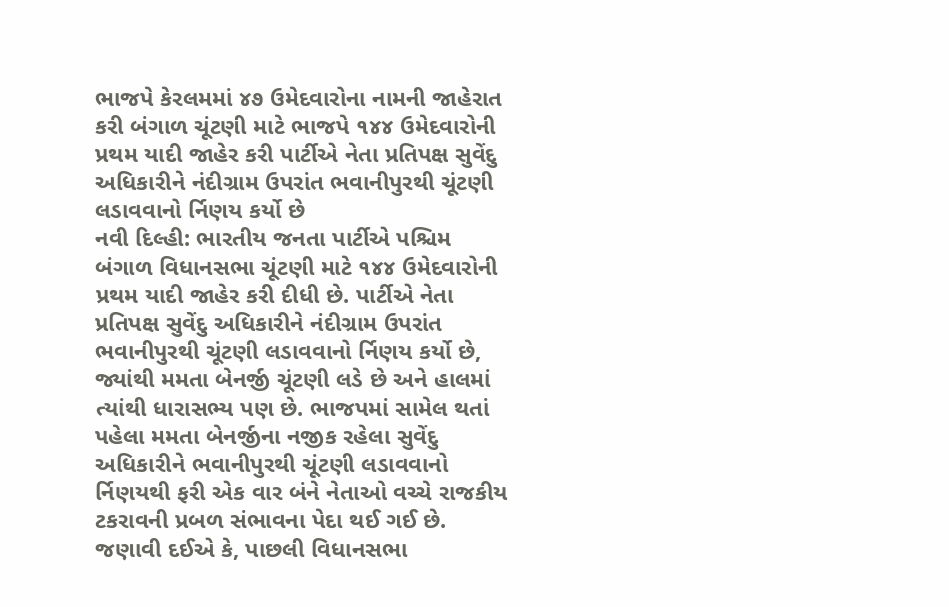ભાજપે કેરલમમાં ૪૭ ઉમેદવારોના નામની જાહેરાત કરી બંગાળ ચૂંટણી માટે ભાજપે ૧૪૪ ઉમેદવારોની પ્રથમ યાદી જાહેર કરી પાર્ટીએ નેતા પ્રતિપક્ષ સુવેંદુ અધિકારીને નંદીગ્રામ ઉપરાંત ભવાનીપુરથી ચૂંટણી લડાવવાનો ર્નિણય કર્યો છે
નવી દિલ્હી: ભારતીય જનતા પાર્ટીએ પશ્ચિમ બંગાળ વિધાનસભા ચૂંટણી માટે ૧૪૪ ઉમેદવારોની પ્રથમ યાદી જાહેર કરી દીધી છે. પાર્ટીએ નેતા પ્રતિપક્ષ સુવેંદુ અધિકારીને નંદીગ્રામ ઉપરાંત ભવાનીપુરથી ચૂંટણી લડાવવાનો ર્નિણય કર્યો છે, જ્યાંથી મમતા બેનર્જી ચૂંટણી લડે છે અને હાલમાં ત્યાંથી ધારાસભ્ય પણ છે. ભાજપમાં સામેલ થતાં પહેલા મમતા બેનર્જીના નજીક રહેલા સુવેંદુ અધિકારીને ભવાનીપુરથી ચૂંટણી લડાવવાનો ર્નિણયથી ફરી એક વાર બંને નેતાઓ વચ્ચે રાજકીય ટકરાવની પ્રબળ સંભાવના પેદા થઈ ગઈ છે.
જણાવી દઈએ કે, પાછલી વિધાનસભા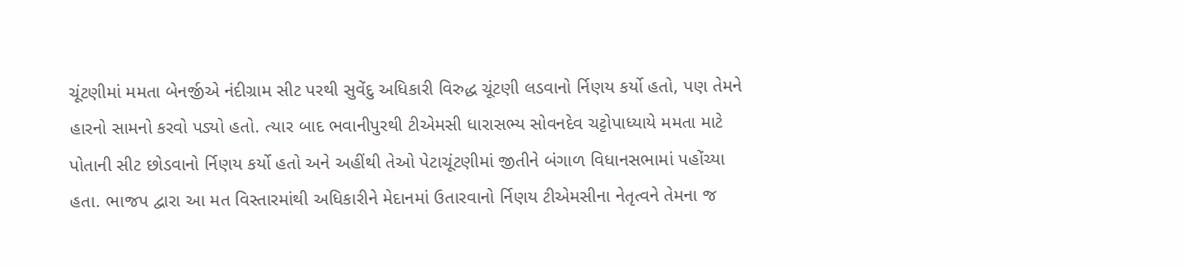ચૂંટણીમાં મમતા બેનર્જીએ નંદીગ્રામ સીટ પરથી સુવેંદુ અધિકારી વિરુદ્ધ ચૂંટણી લડવાનો ર્નિણય કર્યો હતો, પણ તેમને હારનો સામનો કરવો પડ્યો હતો. ત્યાર બાદ ભવાનીપુરથી ટીએમસી ધારાસભ્ય સોવનદેવ ચટ્ટોપાધ્યાયે મમતા માટે પોતાની સીટ છોડવાનો ર્નિણય કર્યો હતો અને અહીંથી તેઓ પેટાચૂંટણીમાં જીતીને બંગાળ વિધાનસભામાં પહોંચ્યા હતા. ભાજપ દ્વારા આ મત વિસ્તારમાંથી અધિકારીને મેદાનમાં ઉતારવાનો ર્નિણય ટીએમસીના નેતૃત્વને તેમના જ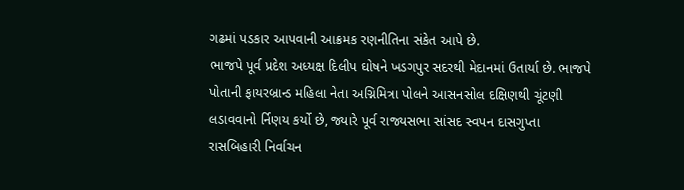ગઢમાં પડકાર આપવાની આક્રમક રણનીતિના સંકેત આપે છે.
ભાજપે પૂર્વ પ્રદેશ અધ્યક્ષ દિલીપ ઘોષને ખડગપુર સદરથી મેદાનમાં ઉતાર્યા છે. ભાજપે પોતાની ફાયરબ્રાન્ડ મહિલા નેતા અગ્નિમિત્રા પોલને આસનસોલ દક્ષિણથી ચૂંટણી લડાવવાનો ર્નિણય કર્યો છે, જ્યારે પૂર્વ રાજ્યસભા સાંસદ સ્વપન દાસગુપ્તા રાસબિહારી નિર્વાચન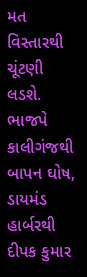મત વિસ્તારથી ચૂંટણી લડશે. ભાજપે કાલીગંજથી બાપન ઘોષ, ડાયમંડ હાર્બરથી દીપક કુમાર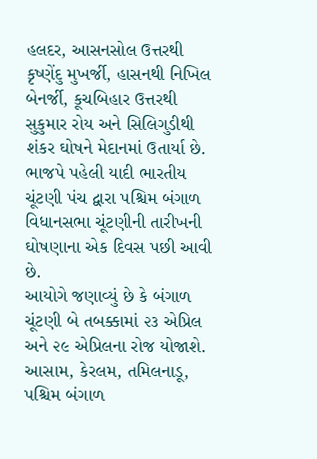હલદર, આસનસોલ ઉત્તરથી કૃષ્ણેંદુ મુખર્જી, હાસનથી નિખિલ બેનર્જી, કૂચબિહાર ઉત્તરથી સુકુમાર રોય અને સિલિગુડીથી શંકર ઘોષને મેદાનમાં ઉતાર્યા છે.
ભાજપે પહેલી યાદી ભારતીય ચૂંટણી પંચ દ્વારા પશ્ચિમ બંગાળ વિધાનસભા ચૂંટણીની તારીખની ઘોષણાના એક દિવસ પછી આવી છે.
આયોગે જણાવ્યું છે કે બંગાળ ચૂંટણી બે તબક્કામાં ૨૩ એપ્રિલ અને ૨૯ એપ્રિલના રોજ યોજાશે. આસામ, કેરલમ, તમિલનાડૂ, પશ્ચિમ બંગાળ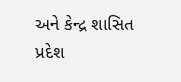અને કેન્દ્ર શાસિત પ્રદેશ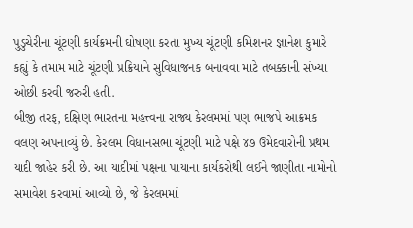પુડુચેરીના ચૂંટણી કાર્યક્રમની ઘોષણા કરતા મુખ્ય ચૂંટણી કમિશનર જ્ઞાનેશ કુમારે કહ્યું કે તમામ માટે ચૂંટણી પ્રક્રિયાને સુવિધાજનક બનાવવા માટે તબક્કાની સંખ્યા ઓછી કરવી જરુરી હતી.
બીજી તરફ, દક્ષિણ ભારતના મહત્ત્વના રાજ્ય કેરલમમાં પણ ભાજપે આક્રમક વલણ અપનાવ્યું છે. કેરલમ વિધાનસભા ચૂંટણી માટે પક્ષે ૪૭ ઉમેદવારોની પ્રથમ યાદી જાહેર કરી છે. આ યાદીમાં પક્ષના પાયાના કાર્યકરોથી લઈને જાણીતા નામોનો સમાવેશ કરવામાં આવ્યો છે, જે કેરલમમાં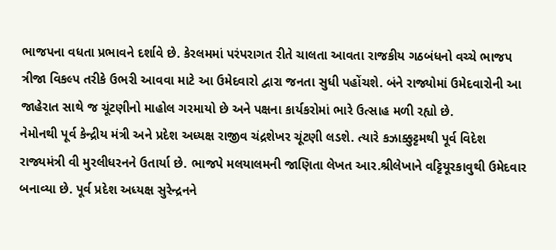ભાજપના વધતા પ્રભાવને દર્શાવે છે. કેરલમમાં પરંપરાગત રીતે ચાલતા આવતા રાજકીય ગઠબંધનો વચ્ચે ભાજપ ત્રીજા વિકલ્પ તરીકે ઉભરી આવવા માટે આ ઉમેદવારો દ્વારા જનતા સુધી પહોંચશે. બંને રાજ્યોમાં ઉમેદવારોની આ જાહેરાત સાથે જ ચૂંટણીનો માહોલ ગરમાયો છે અને પક્ષના કાર્યકરોમાં ભારે ઉત્સાહ મળી રહ્યો છે.
નેમોનથી પૂર્વ કેન્દ્રીય મંત્રી અને પ્રદેશ અધ્યક્ષ રાજીવ ચંદ્રશેખર ચૂંટણી લડશે. ત્યારે કઝાક્કુટ્ટમથી પૂર્વ વિદેશ રાજ્યમંત્રી વી મુરલીધરનને ઉતાર્યા છે. ભાજપે મલયાલમની જાણિતા લેખત આર.શ્રીલેખાને વટ્ટિયૂરકાવુથી ઉમેદવાર બનાવ્યા છે. પૂર્વ પ્રદેશ અધ્યક્ષ સુરેન્દ્રનને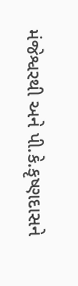મંજેશ્વરથી અને પી.કે.કૃષ્ણદાસને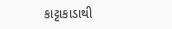કાટ્ટાકાડાથી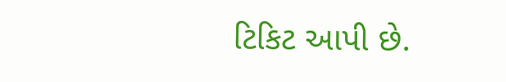ટિકિટ આપી છે.